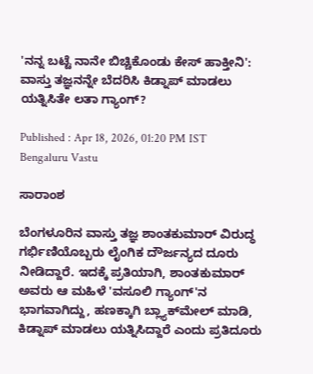'ನನ್ನ ಬಟ್ಟೆ ನಾನೇ ಬಿಚ್ಚಿಕೊಂಡು ಕೇಸ್ ಹಾಕ್ತೀನಿ': ವಾಸ್ತು ತಜ್ಞನನ್ನೇ ಬೆದರಿಸಿ ಕಿಡ್ನಾಪ್ ಮಾಡಲು ಯತ್ನಿಸಿತೇ ಲತಾ ಗ್ಯಾಂಗ್?

Published : Apr 18, 2026, 01:20 PM IST
Bengaluru Vastu

ಸಾರಾಂಶ

ಬೆಂಗಳೂರಿನ ವಾಸ್ತು ತಜ್ಞ ಶಾಂತಕುಮಾರ್ ವಿರುದ್ಧ ಗರ್ಭಿಣಿಯೊಬ್ಬರು ಲೈಂಗಿಕ ದೌರ್ಜನ್ಯದ ದೂರು ನೀಡಿದ್ದಾರೆ. ಇದಕ್ಕೆ ಪ್ರತಿಯಾಗಿ, ಶಾಂತಕುಮಾರ್ ಅವರು ಆ ಮಹಿಳೆ 'ವಸೂಲಿ ಗ್ಯಾಂಗ್'ನ ಭಾಗವಾಗಿದ್ದು, ಹಣಕ್ಕಾಗಿ ಬ್ಲ್ಯಾಕ್‌ಮೇಲ್ ಮಾಡಿ, ಕಿಡ್ನಾಪ್ ಮಾಡಲು ಯತ್ನಿಸಿದ್ದಾರೆ ಎಂದು ಪ್ರತಿದೂರು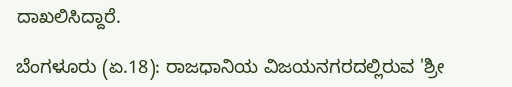ದಾಖಲಿಸಿದ್ದಾರೆ.

ಬೆಂಗಳೂರು (ಏ.18): ರಾಜಧಾನಿಯ ವಿಜಯನಗರದಲ್ಲಿರುವ 'ಶ್ರೀ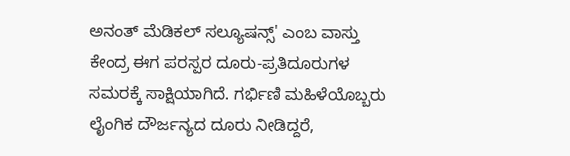ಅನಂತ್ ಮೆಡಿಕಲ್ ಸಲ್ಯೂಷನ್ಸ್' ಎಂಬ ವಾಸ್ತು ಕೇಂದ್ರ ಈಗ ಪರಸ್ಪರ ದೂರು-ಪ್ರತಿದೂರುಗಳ ಸಮರಕ್ಕೆ ಸಾಕ್ಷಿಯಾಗಿದೆ. ಗರ್ಭಿಣಿ ಮಹಿಳೆಯೊಬ್ಬರು ಲೈಂಗಿಕ ದೌರ್ಜನ್ಯದ ದೂರು ನೀಡಿದ್ದರೆ,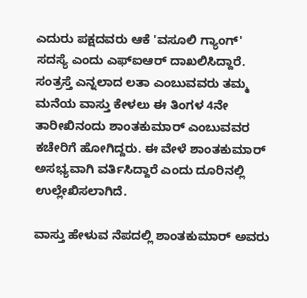ಎದುರು ಪಕ್ಷದವರು ಆಕೆ 'ವಸೂಲಿ ಗ್ಯಾಂಗ್' ಸದಸ್ಯೆ ಎಂದು ಎಫ್‌ಐಆರ್ ದಾಖಲಿಸಿದ್ದಾರೆ. ಸಂತ್ರಸ್ತೆ ಎನ್ನಲಾದ ಲತಾ ಎಂಬುವವರು ತಮ್ಮ ಮನೆಯ ವಾಸ್ತು ಕೇಳಲು ಈ ತಿಂಗಳ 4ನೇ ತಾರೀಖಿನಂದು ಶಾಂತಕುಮಾರ್ ಎಂಬುವವರ ಕಚೇರಿಗೆ ಹೋಗಿದ್ದರು. ಈ ವೇಳೆ ಶಾಂತಕುಮಾರ್ ಅಸಭ್ಯವಾಗಿ ವರ್ತಿಸಿದ್ದಾರೆ ಎಂದು ದೂರಿನಲ್ಲಿ ಉಲ್ಲೇಖಿಸಲಾಗಿದೆ.

ವಾಸ್ತು ಹೇಳುವ ನೆಪದಲ್ಲಿ ಶಾಂತಕುಮಾರ್ ಅವರು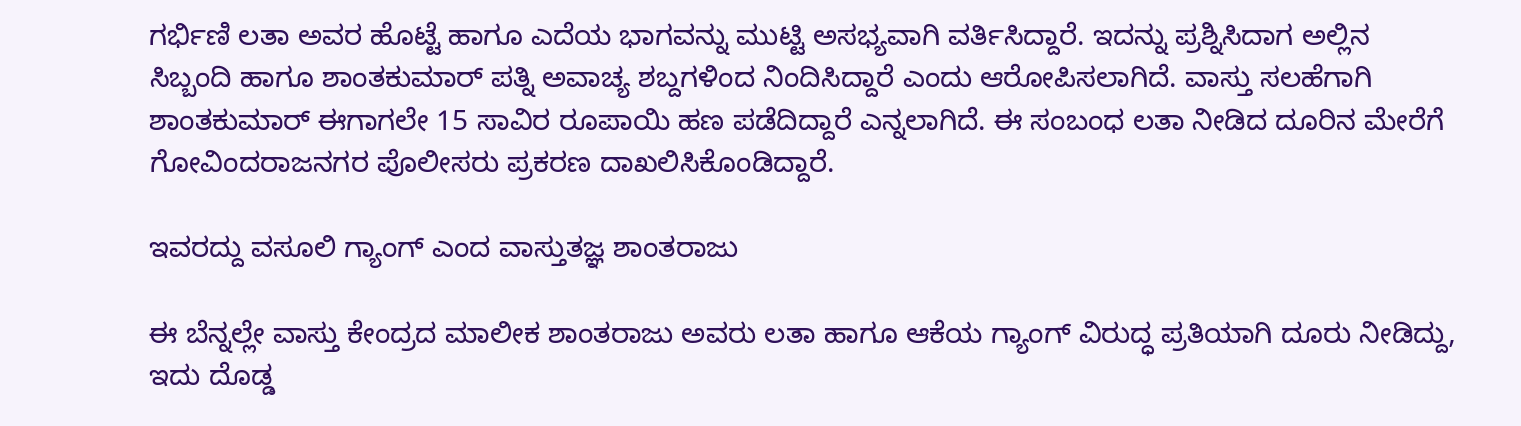ಗರ್ಭಿಣಿ ಲತಾ ಅವರ ಹೊಟ್ಟೆ ಹಾಗೂ ಎದೆಯ ಭಾಗವನ್ನು ಮುಟ್ಟಿ ಅಸಭ್ಯವಾಗಿ ವರ್ತಿಸಿದ್ದಾರೆ. ಇದನ್ನು ಪ್ರಶ್ನಿಸಿದಾಗ ಅಲ್ಲಿನ ಸಿಬ್ಬಂದಿ ಹಾಗೂ ಶಾಂತಕುಮಾರ್ ಪತ್ನಿ ಅವಾಚ್ಯ ಶಬ್ದಗಳಿಂದ ನಿಂದಿಸಿದ್ದಾರೆ ಎಂದು ಆರೋಪಿಸಲಾಗಿದೆ. ವಾಸ್ತು ಸಲಹೆಗಾಗಿ ಶಾಂತಕುಮಾರ್ ಈಗಾಗಲೇ 15 ಸಾವಿರ ರೂಪಾಯಿ ಹಣ ಪಡೆದಿದ್ದಾರೆ ಎನ್ನಲಾಗಿದೆ. ಈ ಸಂಬಂಧ ಲತಾ ನೀಡಿದ ದೂರಿನ ಮೇರೆಗೆ ಗೋವಿಂದರಾಜನಗರ ಪೊಲೀಸರು ಪ್ರಕರಣ ದಾಖಲಿಸಿಕೊಂಡಿದ್ದಾರೆ.

ಇವರದ್ದು ವಸೂಲಿ ಗ್ಯಾಂಗ್‌ ಎಂದ ವಾಸ್ತುತಜ್ಞ ಶಾಂತರಾಜು

ಈ ಬೆನ್ನಲ್ಲೇ ವಾಸ್ತು ಕೇಂದ್ರದ ಮಾಲೀಕ ಶಾಂತರಾಜು ಅವರು ಲತಾ ಹಾಗೂ ಆಕೆಯ ಗ್ಯಾಂಗ್ ವಿರುದ್ಧ ಪ್ರತಿಯಾಗಿ ದೂರು ನೀಡಿದ್ದು, ಇದು ದೊಡ್ಡ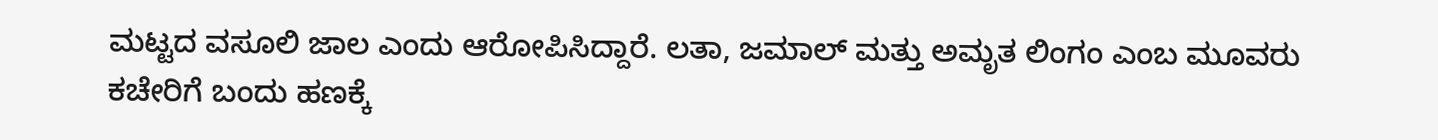ಮಟ್ಟದ ವಸೂಲಿ ಜಾಲ ಎಂದು ಆರೋಪಿಸಿದ್ದಾರೆ. ಲತಾ, ಜಮಾಲ್ ಮತ್ತು ಅಮೃತ ಲಿಂಗಂ ಎಂಬ ಮೂವರು ಕಚೇರಿಗೆ ಬಂದು ಹಣಕ್ಕೆ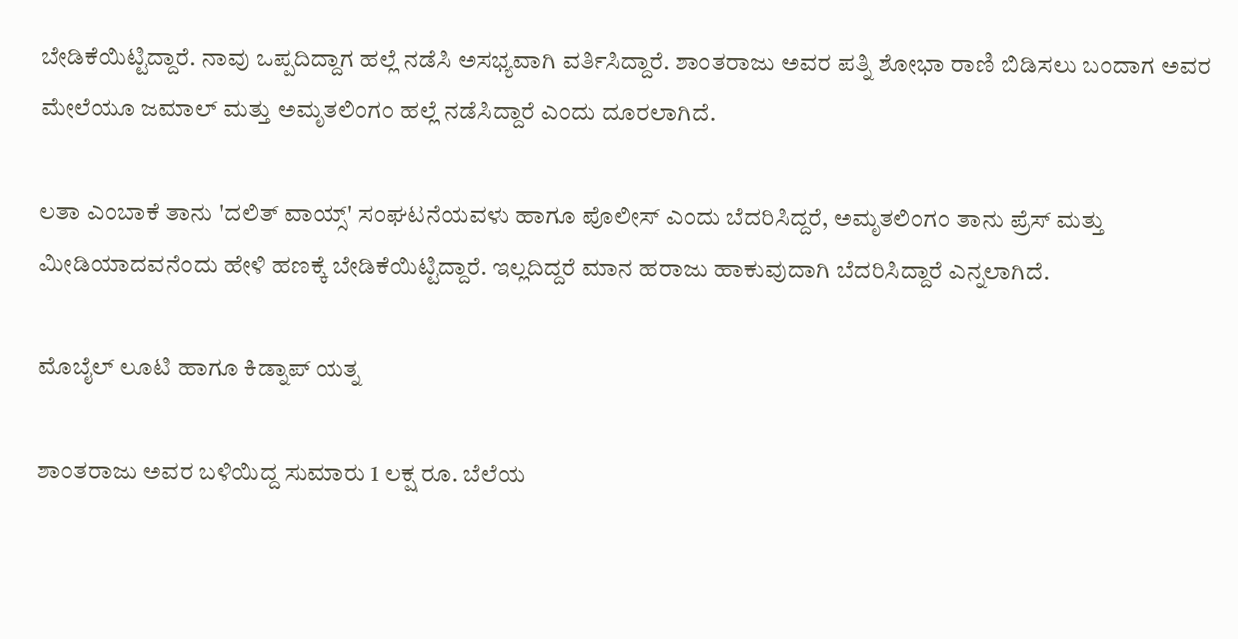ಬೇಡಿಕೆಯಿಟ್ಟಿದ್ದಾರೆ. ನಾವು ಒಪ್ಪದಿದ್ದಾಗ ಹಲ್ಲೆ ನಡೆಸಿ ಅಸಭ್ಯವಾಗಿ ವರ್ತಿಸಿದ್ದಾರೆ. ಶಾಂತರಾಜು ಅವರ ಪತ್ನಿ ಶೋಭಾ ರಾಣಿ ಬಿಡಿಸಲು ಬಂದಾಗ ಅವರ ಮೇಲೆಯೂ ಜಮಾಲ್ ಮತ್ತು ಅಮೃತಲಿಂಗಂ ಹಲ್ಲೆ ನಡೆಸಿದ್ದಾರೆ ಎಂದು ದೂರಲಾಗಿದೆ.

ಲತಾ ಎಂಬಾಕೆ ತಾನು 'ದಲಿತ್ ವಾಯ್ಸ್' ಸಂಘಟನೆಯವಳು ಹಾಗೂ ಪೊಲೀಸ್ ಎಂದು ಬೆದರಿಸಿದ್ದರೆ, ಅಮೃತಲಿಂಗಂ ತಾನು ಪ್ರೆಸ್ ಮತ್ತು ಮೀಡಿಯಾದವನೆಂದು ಹೇಳಿ ಹಣಕ್ಕೆ ಬೇಡಿಕೆಯಿಟ್ಟಿದ್ದಾರೆ. ಇಲ್ಲದಿದ್ದರೆ ಮಾನ ಹರಾಜು ಹಾಕುವುದಾಗಿ ಬೆದರಿಸಿದ್ದಾರೆ ಎನ್ನಲಾಗಿದೆ.

ಮೊಬೈಲ್ ಲೂಟಿ ಹಾಗೂ ಕಿಡ್ನಾಪ್ ಯತ್ನ

ಶಾಂತರಾಜು ಅವರ ಬಳಿಯಿದ್ದ ಸುಮಾರು 1 ಲಕ್ಷ ರೂ. ಬೆಲೆಯ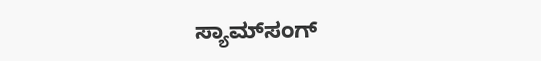ಸ್ಯಾಮ್‌ಸಂಗ್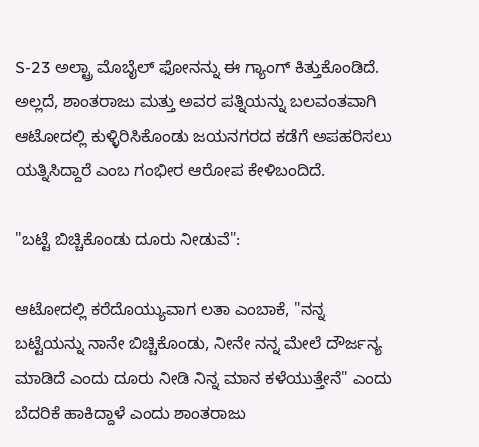S-23 ಅಲ್ಟ್ರಾ ಮೊಬೈಲ್ ಫೋನನ್ನು ಈ ಗ್ಯಾಂಗ್ ಕಿತ್ತುಕೊಂಡಿದೆ. ಅಲ್ಲದೆ, ಶಾಂತರಾಜು ಮತ್ತು ಅವರ ಪತ್ನಿಯನ್ನು ಬಲವಂತವಾಗಿ ಆಟೋದಲ್ಲಿ ಕುಳ್ಳಿರಿಸಿಕೊಂಡು ಜಯನಗರದ ಕಡೆಗೆ ಅಪಹರಿಸಲು ಯತ್ನಿಸಿದ್ದಾರೆ ಎಂಬ ಗಂಭೀರ ಆರೋಪ ಕೇಳಿಬಂದಿದೆ.

"ಬಟ್ಟೆ ಬಿಚ್ಚಿಕೊಂಡು ದೂರು ನೀಡುವೆ":

ಆಟೋದಲ್ಲಿ ಕರೆದೊಯ್ಯುವಾಗ ಲತಾ ಎಂಬಾಕೆ, "ನನ್ನ ಬಟ್ಟೆಯನ್ನು ನಾನೇ ಬಿಚ್ಚಿಕೊಂಡು, ನೀನೇ ನನ್ನ ಮೇಲೆ ದೌರ್ಜನ್ಯ ಮಾಡಿದೆ ಎಂದು ದೂರು ನೀಡಿ ನಿನ್ನ ಮಾನ ಕಳೆಯುತ್ತೇನೆ" ಎಂದು ಬೆದರಿಕೆ ಹಾಕಿದ್ದಾಳೆ ಎಂದು ಶಾಂತರಾಜು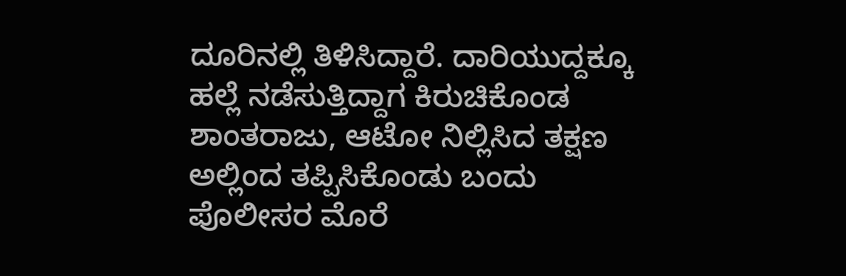ದೂರಿನಲ್ಲಿ ತಿಳಿಸಿದ್ದಾರೆ. ದಾರಿಯುದ್ದಕ್ಕೂ ಹಲ್ಲೆ ನಡೆಸುತ್ತಿದ್ದಾಗ ಕಿರುಚಿಕೊಂಡ ಶಾಂತರಾಜು, ಆಟೋ ನಿಲ್ಲಿಸಿದ ತಕ್ಷಣ ಅಲ್ಲಿಂದ ತಪ್ಪಿಸಿಕೊಂಡು ಬಂದು ಪೊಲೀಸರ ಮೊರೆ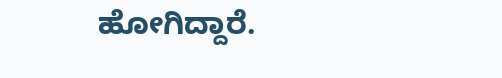ಹೋಗಿದ್ದಾರೆ.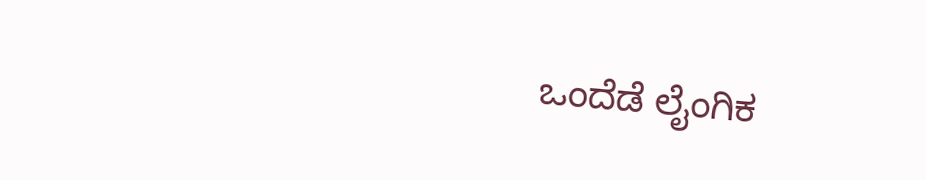ಒಂದೆಡೆ ಲೈಂಗಿಕ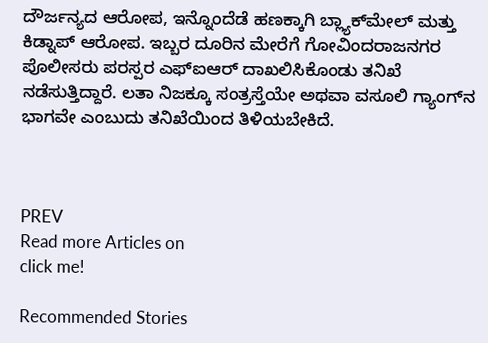ದೌರ್ಜನ್ಯದ ಆರೋಪ, ಇನ್ನೊಂದೆಡೆ ಹಣಕ್ಕಾಗಿ ಬ್ಲ್ಯಾಕ್‌ಮೇಲ್ ಮತ್ತು ಕಿಡ್ನಾಪ್ ಆರೋಪ. ಇಬ್ಬರ ದೂರಿನ ಮೇರೆಗೆ ಗೋವಿಂದರಾಜನಗರ ಪೊಲೀಸರು ಪರಸ್ಪರ ಎಫ್‌ಐಆರ್ ದಾಖಲಿಸಿಕೊಂಡು ತನಿಖೆ ನಡೆಸುತ್ತಿದ್ದಾರೆ. ಲತಾ ನಿಜಕ್ಕೂ ಸಂತ್ರಸ್ತೆಯೇ ಅಥವಾ ವಸೂಲಿ ಗ್ಯಾಂಗ್‌ನ ಭಾಗವೇ ಎಂಬುದು ತನಿಖೆಯಿಂದ ತಿಳಿಯಬೇಕಿದೆ.



PREV
Read more Articles on
click me!

Recommended Stories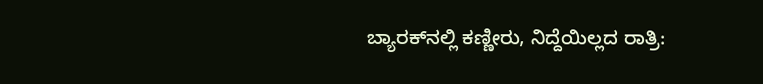ಬ್ಯಾರಕ್‌ನಲ್ಲಿ ಕಣ್ಣೀರು, ನಿದ್ದೆಯಿಲ್ಲದ ರಾತ್ರಿ: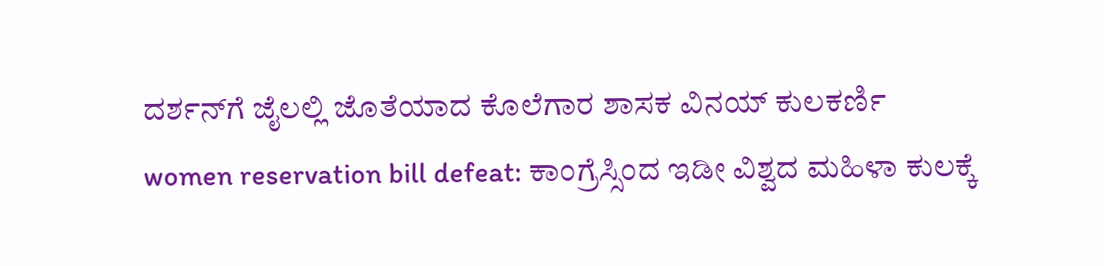ದರ್ಶನ್‌ಗೆ ಜೈಲಲ್ಲಿ ಜೊತೆಯಾದ ಕೊಲೆಗಾರ ಶಾಸಕ ವಿನಯ್‌ ಕುಲಕರ್ಣಿ
women reservation bill defeat: ಕಾಂಗ್ರೆಸ್ಸಿಂದ ಇಡೀ ವಿಶ್ವದ ಮಹಿಳಾ ಕುಲಕ್ಕೆ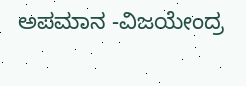ಅಪಮಾನ -ವಿಜಯೇಂದ್ರ